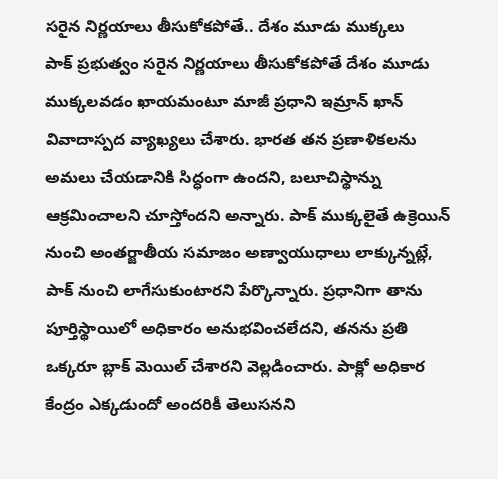సరైన నిర్ణయాలు తీసుకోకపోతే.. దేశం మూడు ముక్కలు
పాక్ ప్రభుత్వం సరైన నిర్ణయాలు తీసుకోకపోతే దేశం మూడు ముక్కలవడం ఖాయమంటూ మాజీ ప్రధాని ఇమ్రాన్ ఖాన్ వివాదాస్పద వ్యాఖ్యలు చేశారు. భారత తన ప్రణాళికలను అమలు చేయడానికి సిద్ధంగా ఉందని, బలూచిస్థాన్ను ఆక్రమించాలని చూస్తోందని అన్నారు. పాక్ ముక్కలైతే ఉక్రెయిన్ నుంచి అంతర్జాతీయ సమాజం అణ్వాయుధాలు లాక్కున్నట్లే, పాక్ నుంచి లాగేసుకుంటారని పేర్కొన్నారు. ప్రధానిగా తాను పూర్తిస్థాయిలో అధికారం అనుభవించలేదని, తనను ప్రతి ఒక్కరూ బ్లాక్ మెయిల్ చేశారని వెల్లడించారు. పాక్లో అధికార కేంద్రం ఎక్కడుందో అందరికీ తెలుసనని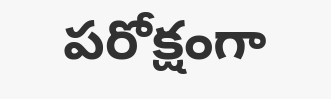పరోక్షంగా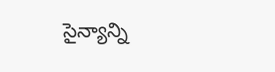సైన్యాన్ని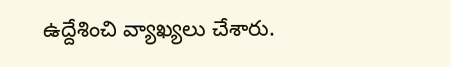ఉద్దేశించి వ్యాఖ్యలు చేశారు.